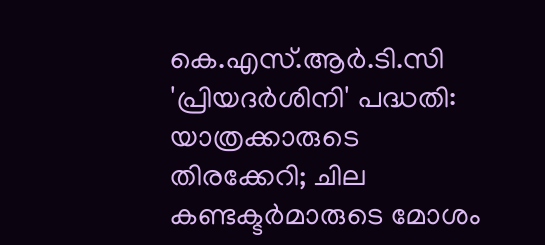കെ.എസ്.ആർ.ടി.സി 'പ്രിയദർശിനി' പദ്ധതി: യാത്രക്കാരുടെ തിരക്കേറി; ചില കണ്ടക്ടർമാരുടെ മോശം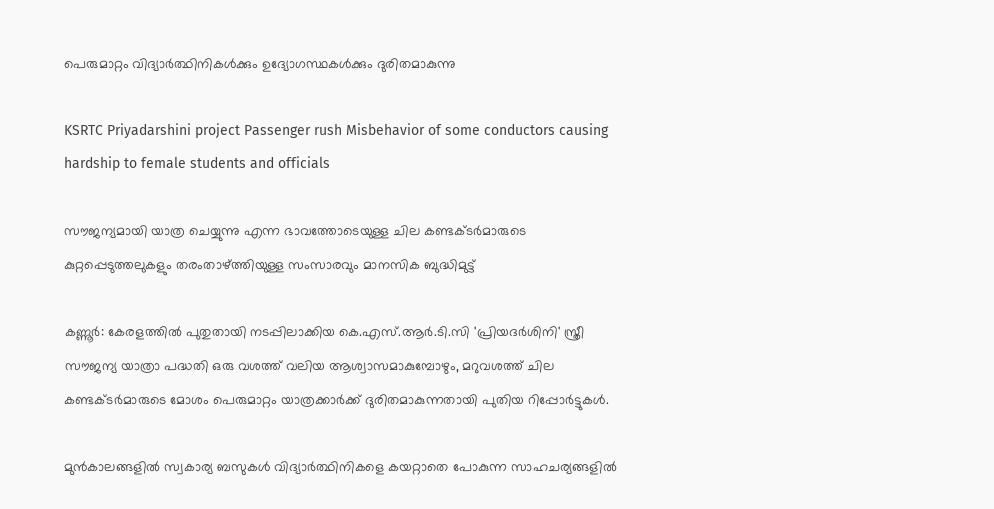പെരുമാറ്റം വിദ്യാർത്ഥിനികൾക്കും ഉദ്യോഗസ്ഥകൾക്കും ദുരിതമാകുന്നു

KSRTC Priyadarshini project Passenger rush Misbehavior of some conductors causing hardship to female students and officials

സൗജന്യമായി യാത്ര ചെയ്യുന്നു എന്ന ഭാവത്തോടെയുള്ള ചില കണ്ടക്ടർമാരുടെ കുറ്റപ്പെടുത്തലുകളും തരംതാഴ്ത്തിയുള്ള സംസാരവും മാനസിക ബുദ്ധിമുട്ട്

കണ്ണൂർ: കേരളത്തിൽ പുതുതായി നടപ്പിലാക്കിയ കെ.എസ്.ആർ.ടി.സി 'പ്രിയദർശിനി' സ്ത്രീ സൗജന്യ യാത്രാ പദ്ധതി ഒരു വശത്ത് വലിയ ആശ്വാസമാകുമ്പോഴും, മറുവശത്ത് ചില കണ്ടക്ടർമാരുടെ മോശം പെരുമാറ്റം യാത്രക്കാർക്ക് ദുരിതമാകുന്നതായി പുതിയ റിപ്പോർട്ടുകൾ.

മുൻകാലങ്ങളിൽ സ്വകാര്യ ബസുകൾ വിദ്യാർത്ഥിനികളെ കയറ്റാതെ പോകുന്ന സാഹചര്യങ്ങളിൽ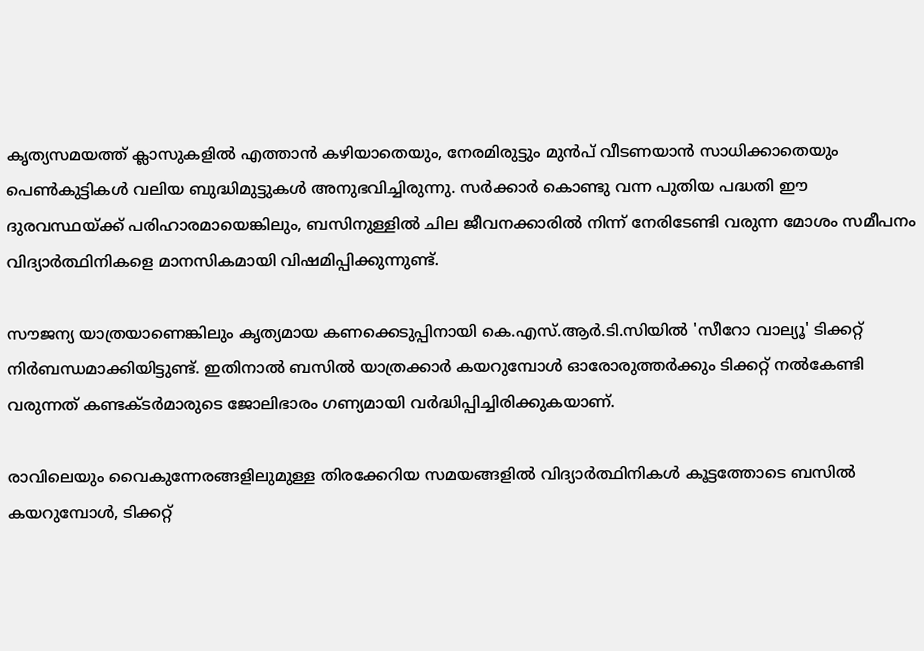കൃത്യസമയത്ത് ക്ലാസുകളിൽ എത്താൻ കഴിയാതെയും, നേരമിരുട്ടും മുൻപ് വീടണയാൻ സാധിക്കാതെയും പെൺകുട്ടികൾ വലിയ ബുദ്ധിമുട്ടുകൾ അനുഭവിച്ചിരുന്നു. സർക്കാർ കൊണ്ടു വന്ന പുതിയ പദ്ധതി ഈ ദുരവസ്ഥയ്ക്ക് പരിഹാരമായെങ്കിലും, ബസിനുള്ളിൽ ചില ജീവനക്കാരിൽ നിന്ന് നേരിടേണ്ടി വരുന്ന മോശം സമീപനം വിദ്യാർത്ഥിനികളെ മാനസികമായി വിഷമിപ്പിക്കുന്നുണ്ട്.

സൗജന്യ യാത്രയാണെങ്കിലും കൃത്യമായ കണക്കെടുപ്പിനായി കെ.എസ്.ആർ.ടി.സിയിൽ 'സീറോ വാല്യൂ' ടിക്കറ്റ് നിർബന്ധമാക്കിയിട്ടുണ്ട്. ഇതിനാൽ ബസിൽ യാത്രക്കാർ കയറുമ്പോൾ ഓരോരുത്തർക്കും ടിക്കറ്റ് നൽകേണ്ടി വരുന്നത് കണ്ടക്ടർമാരുടെ ജോലിഭാരം ഗണ്യമായി വർദ്ധിപ്പിച്ചിരിക്കുകയാണ്.

രാവിലെയും വൈകുന്നേരങ്ങളിലുമുള്ള തിരക്കേറിയ സമയങ്ങളിൽ വിദ്യാർത്ഥിനികൾ കൂട്ടത്തോടെ ബസിൽ കയറുമ്പോൾ, ടിക്കറ്റ്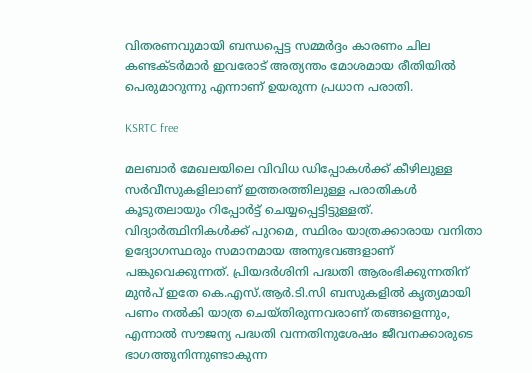വിതരണവുമായി ബന്ധപ്പെട്ട സമ്മർദ്ദം കാരണം ചില കണ്ടക്ടർമാർ ഇവരോട് അത്യന്തം മോശമായ രീതിയിൽ പെരുമാറുന്നു എന്നാണ് ഉയരുന്ന പ്രധാന പരാതി.

KSRTC free

മലബാർ മേഖലയിലെ വിവിധ ഡിപ്പോകൾക്ക് കീഴിലുള്ള സർവീസുകളിലാണ് ഇത്തരത്തിലുള്ള പരാതികൾ കൂടുതലായും റിപ്പോർട്ട് ചെയ്യപ്പെട്ടിട്ടുള്ളത്. വിദ്യാർത്ഥിനികൾക്ക് പുറമെ, സ്ഥിരം യാത്രക്കാരായ വനിതാ ഉദ്യോഗസ്ഥരും സമാനമായ അനുഭവങ്ങളാണ് പങ്കുവെക്കുന്നത്. പ്രിയദർശിനി പദ്ധതി ആരംഭിക്കുന്നതിന് മുൻപ് ഇതേ കെ.എസ്.ആർ.ടി.സി ബസുകളിൽ കൃത്യമായി പണം നൽകി യാത്ര ചെയ്തിരുന്നവരാണ് തങ്ങളെന്നും, എന്നാൽ സൗജന്യ പദ്ധതി വന്നതിനുശേഷം ജീവനക്കാരുടെ ഭാഗത്തുനിന്നുണ്ടാകുന്ന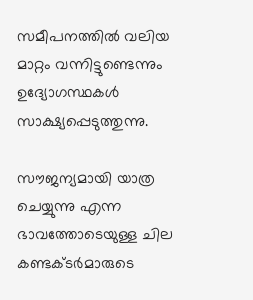സമീപനത്തിൽ വലിയ മാറ്റം വന്നിട്ടുണ്ടെന്നും ഉദ്യോഗസ്ഥകൾ സാക്ഷ്യപ്പെടുത്തുന്നു.

സൗജന്യമായി യാത്ര ചെയ്യുന്നു എന്ന ഭാവത്തോടെയുള്ള ചില കണ്ടക്ടർമാരുടെ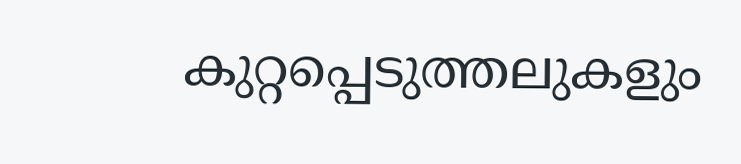കുറ്റപ്പെടുത്തലുകളും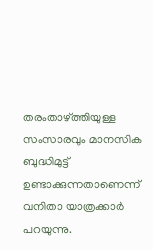തരംതാഴ്ത്തിയുള്ള സംസാരവും മാനസിക ബുദ്ധിമുട്ട് ഉണ്ടാക്കുന്നതാണെന്ന് വനിതാ യാത്രക്കാർ പറയുന്നു.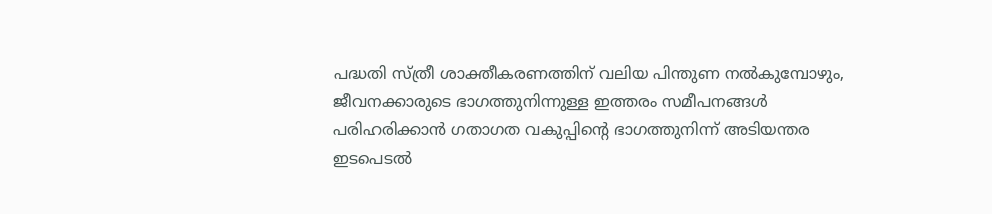പദ്ധതി സ്ത്രീ ശാക്തീകരണത്തിന് വലിയ പിന്തുണ നൽകുമ്പോഴും, ജീവനക്കാരുടെ ഭാഗത്തുനിന്നുള്ള ഇത്തരം സമീപനങ്ങൾ പരിഹരിക്കാൻ ഗതാഗത വകുപ്പിന്റെ ഭാഗത്തുനിന്ന് അടിയന്തര ഇടപെടൽ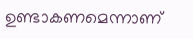ഉണ്ടാകണമെന്നാണ്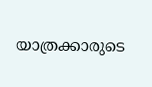യാത്രക്കാരുടെ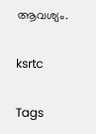ആവശ്യം.

ksrtc

Tags